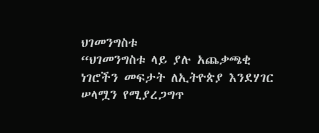ህገመንግስቱ
“ህገመንግስቱ ላይ ያሉ አጨቃጫቂ ነገሮችን መፍታት ለኢትዮጵያ እንደሃገር ሠላሟን የሚያረጋግጥ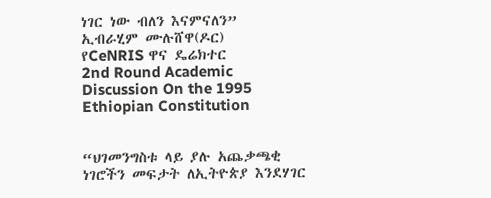ነገር ነው ብለን እናምናለን”
ኢብራሂም ሙሉሸዋ(ዶር)
የCeNRIS ዋና ዴሬክተር
2nd Round Academic Discussion On the 1995 Ethiopian Constitution


“ህገመንግስቱ ላይ ያሉ አጨቃጫቂ ነገሮችን መፍታት ለኢትዮጵያ እንደሃገር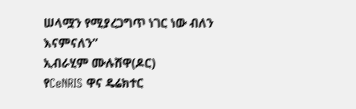ሠላሟን የሚያረጋግጥ ነገር ነው ብለን እናምናለን”
ኢብራሂም ሙሉሸዋ(ዶር)
የCeNRIS ዋና ዴሬክተር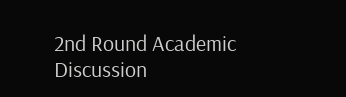2nd Round Academic Discussion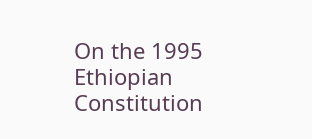On the 1995 Ethiopian Constitution